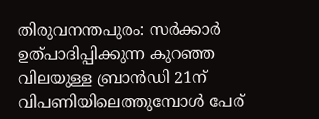തിരുവനന്തപുരം: സർക്കാർ ഉത്പാദിപ്പിക്കുന്ന കുറഞ്ഞ വിലയുള്ള ബ്രാൻഡി 21ന് വിപണിയിലെത്തുമ്പോൾ പേര്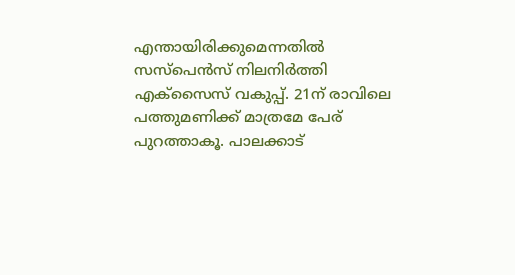എന്തായിരിക്കുമെന്നതിൽ സസ്പെൻസ് നിലനിർത്തി എക്സൈസ് വകുപ്പ്. 21ന് രാവിലെ പത്തുമണിക്ക് മാത്രമേ പേര് പുറത്താകൂ. പാലക്കാട്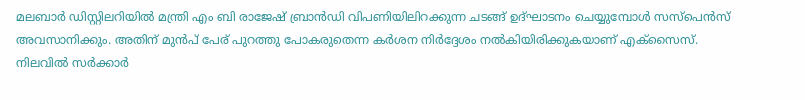മലബാർ ഡിസ്റ്റിലറിയിൽ മന്ത്രി എം ബി രാജേഷ് ബ്രാൻഡി വിപണിയിലിറക്കുന്ന ചടങ്ങ് ഉദ്ഘാടനം ചെയ്യുമ്പോൾ സസ്പെൻസ് അവസാനിക്കും. അതിന് മുൻപ് പേര് പുറത്തു പോകരുതെന്ന കർശന നിർദ്ദേശം നൽകിയിരിക്കുകയാണ് എക്സൈസ്. നിലവിൽ സർക്കാർ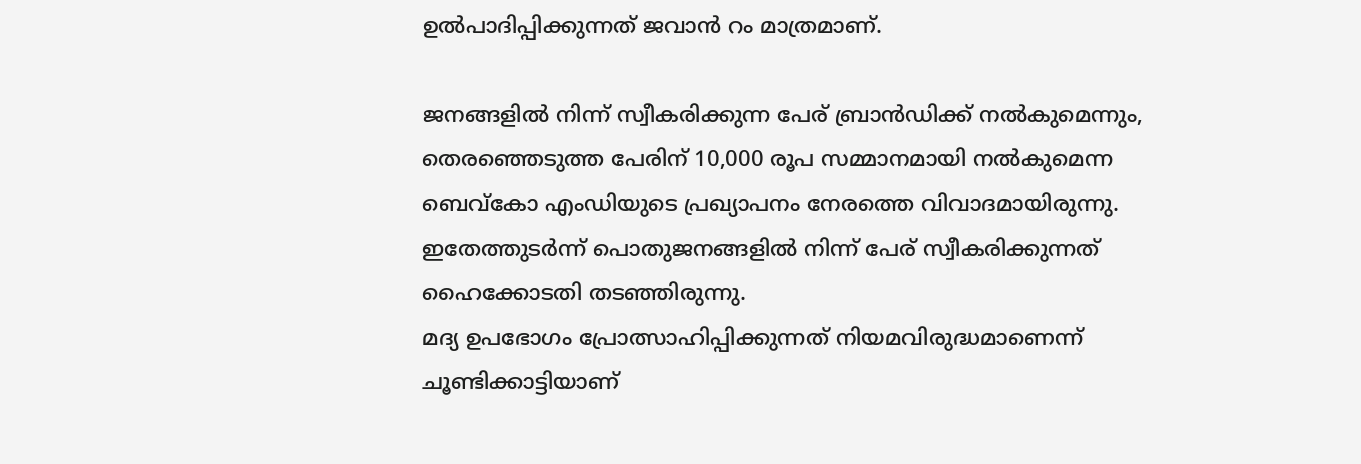ഉൽപാദിപ്പിക്കുന്നത് ജവാൻ റം മാത്രമാണ്.

ജനങ്ങളിൽ നിന്ന് സ്വീകരിക്കുന്ന പേര് ബ്രാൻഡിക്ക് നൽകുമെന്നും, തെരഞ്ഞെടുത്ത പേരിന് 10,000 രൂപ സമ്മാനമായി നൽകുമെന്ന ബെവ്കോ എംഡിയുടെ പ്രഖ്യാപനം നേരത്തെ വിവാദമായിരുന്നു. ഇതേത്തുടർന്ന് പൊതുജനങ്ങളിൽ നിന്ന് പേര് സ്വീകരിക്കുന്നത് ഹൈക്കോടതി തടഞ്ഞിരുന്നു.
മദ്യ ഉപഭോഗം പ്രോത്സാഹിപ്പിക്കുന്നത് നിയമവിരുദ്ധമാണെന്ന് ചൂണ്ടിക്കാട്ടിയാണ്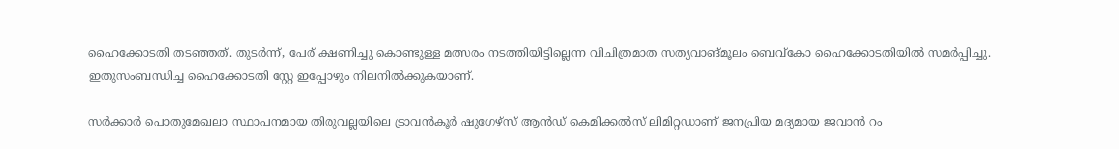ഹൈക്കോടതി തടഞ്ഞത്. തുടർന്ന്, പേര് ക്ഷണിച്ചു കൊണ്ടുള്ള മത്സരം നടത്തിയിട്ടില്ലെന്ന വിചിത്രമാത സത്യവാങ്മൂലം ബെവ്കോ ഹൈക്കോടതിയിൽ സമർപ്പിച്ചു. ഇതുസംബന്ധിച്ച ഹൈക്കോടതി സ്റ്റേ ഇപ്പോഴും നിലനിൽക്കുകയാണ്.

സർക്കാർ പൊതുമേഖലാ സ്ഥാപനമായ തിരുവല്ലയിലെ ട്രാവൻകൂർ ഷുഗേഴ്സ് ആൻഡ് കെമിക്കൽസ് ലിമിറ്റഡാണ് ജനപ്രിയ മദ്യമായ ജവാൻ റം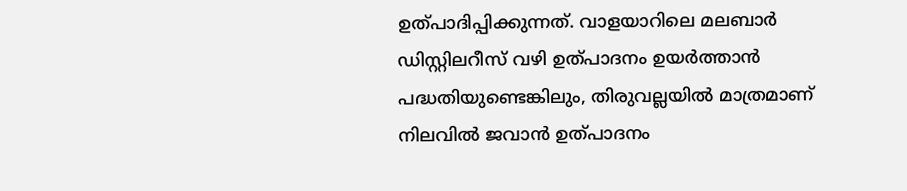ഉത്പാദിപ്പിക്കുന്നത്. വാളയാറിലെ മലബാർ ഡിസ്റ്റിലറീസ് വഴി ഉത്പാദനം ഉയർത്താൻ പദ്ധതിയുണ്ടെങ്കിലും, തിരുവല്ലയിൽ മാത്രമാണ് നിലവിൽ ജവാൻ ഉത്പാദനം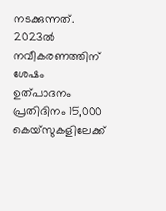നടക്കുന്നത്. 2023ൽ നവീകരണത്തിന് ശേഷം ഉത്പാദനം പ്രതിദിനം 15,000 കെയ്സുകളിലേക്ക്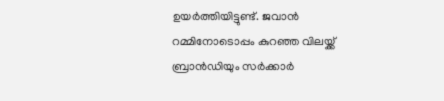ഉയർത്തിയിട്ടുണ്ട്. ജവാൻ റമ്മിനോടൊപ്പം കുറഞ്ഞ വിലയ്ക്ക് ബ്രാൻഡിയും സർക്കാർ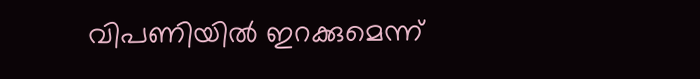വിപണിയിൽ ഇറക്കുമെന്ന്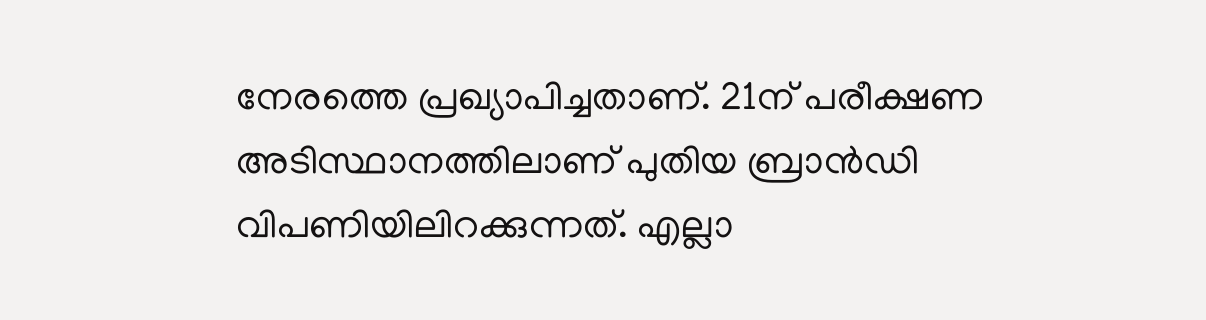നേരത്തെ പ്രഖ്യാപിച്ചതാണ്. 21ന് പരീക്ഷണ അടിസ്ഥാനത്തിലാണ് പുതിയ ബ്രാൻഡി വിപണിയിലിറക്കുന്നത്. എല്ലാ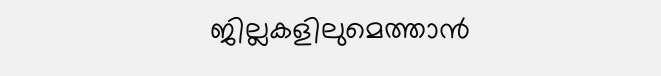ജില്ലകളിലുമെത്താൻ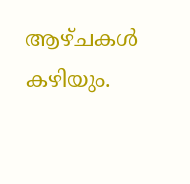ആഴ്ചകൾ കഴിയും.